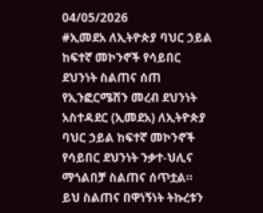04/05/2026
#ኢመደአ ለኢትዮጵያ ባህር ኃይል ከፍተኛ መኮንኖች የሳይበር ደህንነት ስልጠና ሰጠ
የኢንፎርሜሽን መረብ ደህንነት አስተዳደር (ኢመደአ) ለኢትዮጵያ ባህር ኃይል ከፍተኛ መኮንኖች የሳይበር ደህንነት ንቃተ-ህሊና ማጎልበቻ ስልጠና ሰጥቷል። ይህ ስልጠና በዋነኝነት ትኩረቱን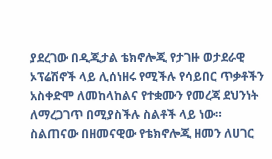ያደረገው በዲጂታል ቴክኖሎጂ የታገዙ ወታደራዊ ኦፕሬሽኖች ላይ ሊሰነዘሩ የሚችሉ የሳይበር ጥቃቶችን አስቀድሞ ለመከላከልና የተቋሙን የመረጃ ደህንነት ለማረጋገጥ በሚያስችሉ ስልቶች ላይ ነው። ስልጠናው በዘመናዊው የቴክኖሎጂ ዘመን ለሀገር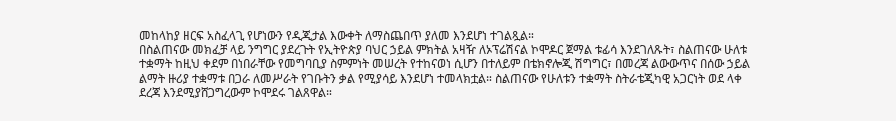መከላከያ ዘርፍ አስፈላጊ የሆነውን የዲጂታል እውቀት ለማስጨበጥ ያለመ እንደሆነ ተገልጿል።
በስልጠናው መክፈቻ ላይ ንግግር ያደረጉት የኢትዮጵያ ባህር ኃይል ምክትል አዛዥ ለኦፕሬሽናል ኮሞዶር ጀማል ቱፊሳ እንደገለጹት፣ ስልጠናው ሁለቱ ተቋማት ከዚህ ቀደም በነበራቸው የመግባቢያ ስምምነት መሠረት የተከናወነ ሲሆን በተለይም በቴክኖሎጂ ሽግግር፣ በመረጃ ልውውጥና በሰው ኃይል ልማት ዙሪያ ተቋማቱ በጋራ ለመሥራት የገቡትን ቃል የሚያሳይ እንደሆነ ተመላክቷል። ስልጠናው የሁለቱን ተቋማት ስትራቴጂካዊ አጋርነት ወደ ላቀ ደረጃ እንደሚያሸጋግረውም ኮሞደሩ ገልጸዋል።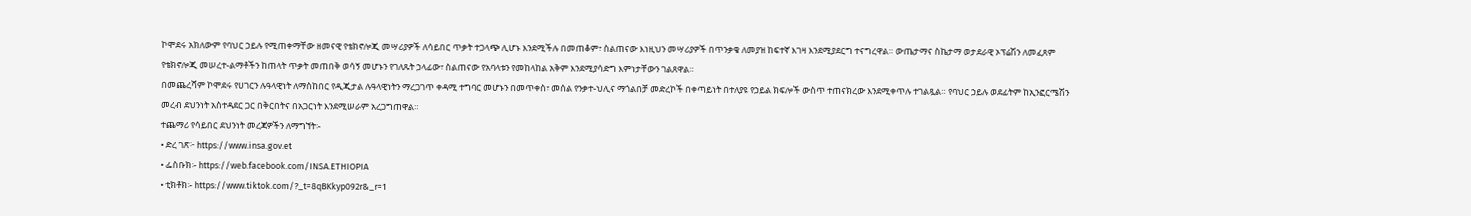ኮሞደሩ አክለውም የባህር ኃይሉ የሚጠቀማቸው ዘመናዊ የቴክኖሎጂ መሣሪያዎች ለሳይበር ጥቃት ተጋላጭ ሊሆኑ እንደሚችሉ በመጠቆም፣ ስልጠናው እነዚህን መሣሪያዎች በጥንቃቄ ለመያዝ ከፍተኛ እገዛ እንደሚያደርግ ተናግረዋል። ውጤታማና ስኬታማ ወታደራዊ ኦፕሬሽን ለመፈጸም የቴክኖሎጂ መሠረተ-ልማቶችን ከጠላት ጥቃት መጠበቅ ወሳኝ መሆኑን የገለጹት ኃላፊው፣ ስልጠናው የአባላቱን የመከላከል አቅም እንደሚያሳድግ እምነታቸውን ገልጸዋል።
በመጨረሻም ኮሞደሩ የሀገርን ሉዓላዊነት ለማስከበር የዲጂታል ሉዓላዊነትን ማረጋገጥ ቀዳሚ ተግባር መሆኑን በመጥቀስ፣ መሰል የንቃተ-ህሊና ማጎልበቻ መድረኮች በቀጣይነት በተለያዩ የኃይል ክፍሎች ውስጥ ተጠናክረው እንደሚቀጥሉ ተገልጿል። የባህር ኃይሉ ወደፊትም ከኢንፎርሜሽን መረብ ደህንነት አስተዳደር ጋር በቅርበትና በአጋርነት እንደሚሠራም አረጋግጠዋል።
ተጨማሪ የሳይበር ደህንነት መረጃዎችን ለማግኘት፡-
• ድረ ገጽ፦ https://www.insa.gov.et
• ፌስቡክ፡- https://web.facebook.com/INSA.ETHIOPIA
• ቲክቶክ፡- https://www.tiktok.com/?_t=8qBKkyp092r&_r=1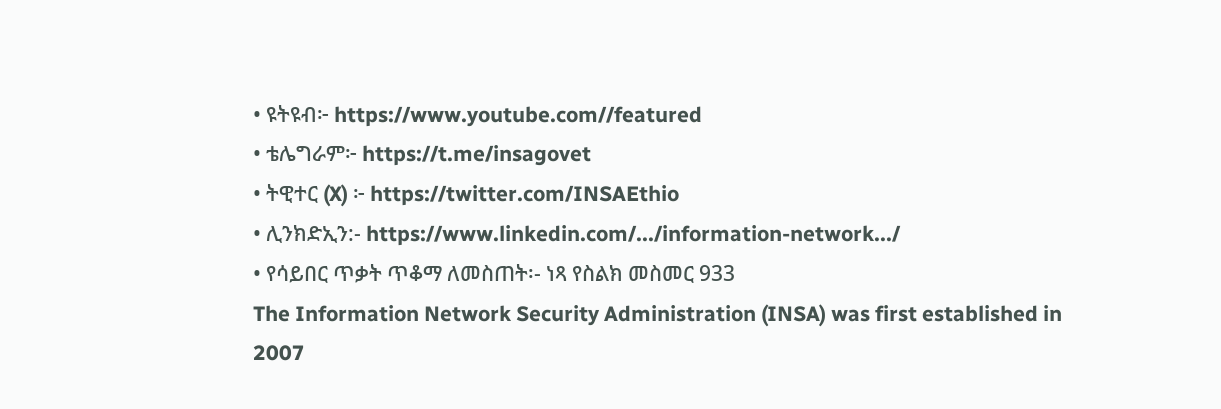• ዩትዩብ፦ https://www.youtube.com//featured
• ቴሌግራም፦ https://t.me/insagovet
• ትዊተር (X) ፦ https://twitter.com/INSAEthio
• ሊንክድኢን:- https://www.linkedin.com/.../information-network.../
• የሳይበር ጥቃት ጥቆማ ለመስጠት፡- ነጻ የስልክ መስመር 933
The Information Network Security Administration (INSA) was first established in 2007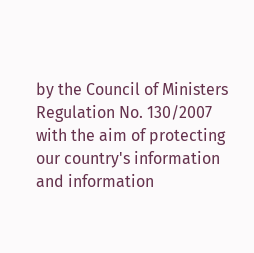by the Council of Ministers Regulation No. 130/2007 with the aim of protecting our country's information and information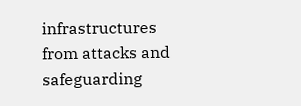infrastructures from attacks and safeguarding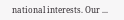national interests. Our ...